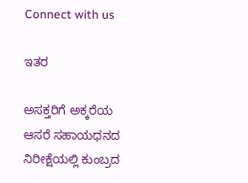Connect with us

ಇತರ

ಅಸಕ್ತರಿಗೆ ಅಕ್ಕರೆಯ ಆಸರೆ ಸಹಾಯಧನದ ನಿರೀಕ್ಷೆಯಲ್ಲಿ ಕುಂಬ್ರದ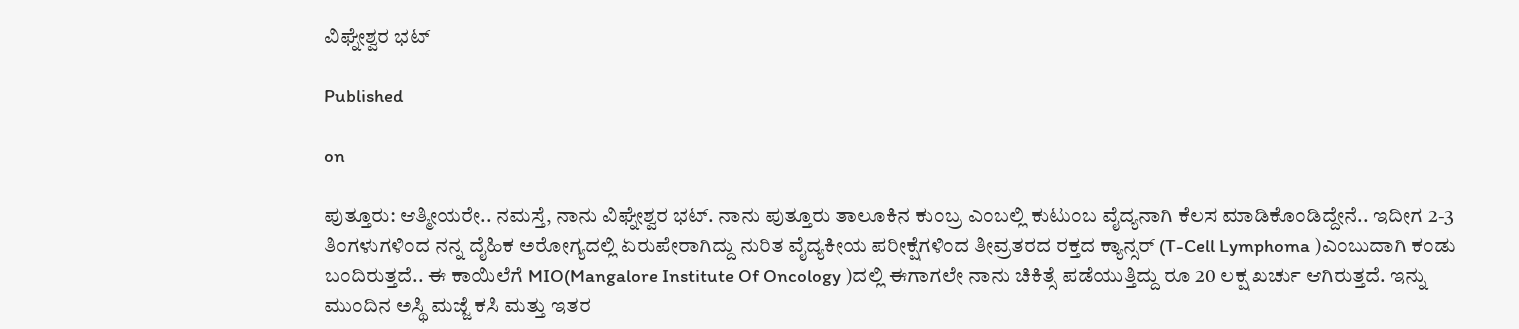ವಿಘ್ನೇಶ್ವರ ಭಟ್

Published

on

ಪುತ್ತೂರು: ಆತ್ಮೀಯರೇ.. ನಮಸ್ತೆ, ನಾನು ವಿಘ್ನೇಶ್ವರ ಭಟ್. ನಾನು ಪುತ್ತೂರು ತಾಲೂಕಿನ ಕುಂಬ್ರ ಎಂಬಲ್ಲಿ ಕುಟುಂಬ ವೈದ್ಯನಾಗಿ ಕೆಲಸ ಮಾಡಿಕೊಂಡಿದ್ದೇನೆ.. ಇದೀಗ 2-3 ತಿಂಗಳುಗಳಿಂದ ನನ್ನ ದೈಹಿಕ ಅರೋಗ್ಯದಲ್ಲಿ ಏರುಪೇರಾಗಿದ್ದು ನುರಿತ ವೈದ್ಯಕೀಯ ಪರೀಕ್ಷೆಗಳಿಂದ ತೀವ್ರತರದ ರಕ್ತದ ಕ್ಯಾನ್ಸರ್ (T-Cell Lymphoma )ಎಂಬುದಾಗಿ ಕಂಡು ಬಂದಿರುತ್ತದೆ.. ಈ ಕಾಯಿಲೆಗೆ MIO(Mangalore Institute Of Oncology )ದಲ್ಲಿ ಈಗಾಗಲೇ ನಾನು ಚಿಕಿತ್ಸೆ ಪಡೆಯುತ್ತಿದ್ದು ರೂ 20 ಲಕ್ಷ ಖರ್ಚು ಆಗಿರುತ್ತದೆ. ಇನ್ನು ಮುಂದಿನ ಅಸ್ಥಿ ಮಜ್ಜೆ ಕಸಿ ಮತ್ತು ಇತರ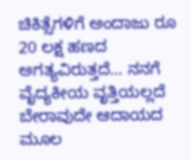ಚಿಕಿತ್ಸೆಗಳಿಗೆ ಅಂದಾಜು ರೂ 20 ಲಕ್ಷ ಹಣದ ಅಗತ್ಯವಿರುತ್ತದೆ… ನನಗೆ ವೈದ್ಯಕೀಯ ವೃತ್ತಿಯಲ್ಲದೆ ಬೇರಾವುದೇ ಆದಾಯದ ಮೂಲ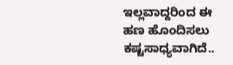ಇಲ್ಲವಾದ್ದರಿಂದ ಈ ಹಣ ಹೊಂದಿಸಲು ಕಷ್ಟಸಾಧ್ಯವಾಗಿದೆ..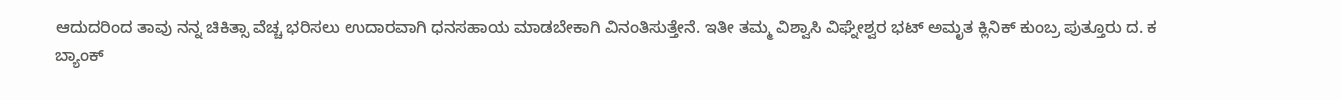ಆದುದರಿಂದ ತಾವು ನನ್ನ ಚಿಕಿತ್ಸಾ ವೆಚ್ಚ ಭರಿಸಲು ಉದಾರವಾಗಿ ಧನಸಹಾಯ ಮಾಡಬೇಕಾಗಿ ವಿನಂತಿಸುತ್ತೇನೆ. ಇತೀ ತಮ್ಮ ವಿಶ್ವಾಸಿ ವಿಘ್ನೇಶ್ವರ ಭಟ್ ಅಮೃತ ಕ್ಲಿನಿಕ್ ಕುಂಬ್ರ ಪುತ್ತೂರು ದ. ಕ
ಬ್ಯಾಂಕ್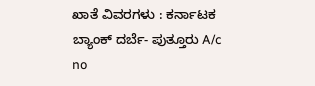ಖಾತೆ ವಿವರಗಳು : ಕರ್ನಾಟಕ ಬ್ಯಾಂಕ್ ದರ್ಬೆ- ಪುತ್ತೂರು A/c no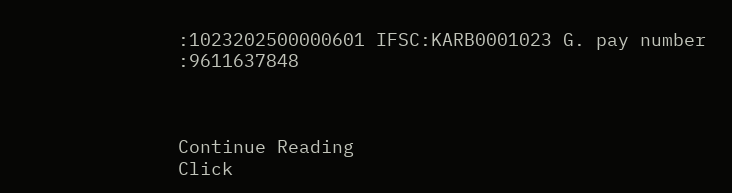:1023202500000601 IFSC:KARB0001023 G. pay number :9611637848



Continue Reading
Click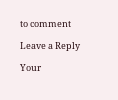to comment

Leave a Reply

Your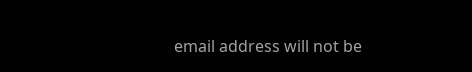email address will not be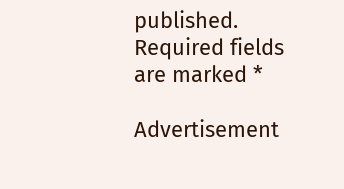published. Required fields are marked *

Advertisement